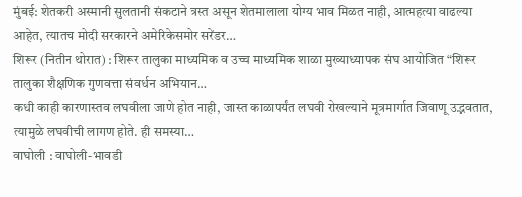मुंबई: शेतकरी अस्मानी सुलतानी संकटाने त्रस्त असून शेतमालाला योग्य भाव मिळत नाही, आत्महत्या वाढल्या आहेत, त्यातच मोदी सरकारने अमेरिकेसमोर सरेंडर…
शिरूर (नितीन थोरात) : शिरूर तालुका माध्यमिक व उच्च माध्यमिक शाळा मुख्याध्यापक संघ आयोजित “शिरूर तालुका शैक्षणिक गुणवत्ता संवर्धन अभियान…
कधी काही कारणास्तव लघवीला जाणे होत नाही, जास्त काळापर्यंत लघवी रोखल्याने मूत्रमार्गात जिवाणू उद्भवतात, त्यामुळे लघवीची लागण होते. ही समस्या…
वाघोली : वाघोली-भावडी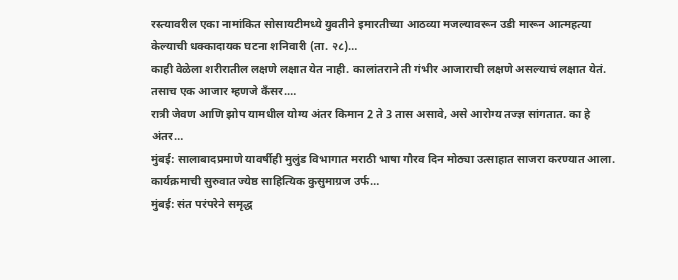रस्त्यावरील एका नामांकित सोसायटीमध्ये युवतीने इमारतीच्या आठव्या मजल्यावरून उडी मारून आत्महत्या केल्याची धक्कादायक घटना शनिवारी (ता. २८)…
काही वेळेला शरीरातील लक्षणे लक्षात येत नाही. कालांतराने ती गंभीर आजाराची लक्षणे असल्याचं लक्षात येतं. तसाच एक आजार म्हणजे कँसर.…
रात्री जेवण आणि झोप यामधील योग्य अंतर किमान 2 ते 3 तास असावे, असे आरोग्य तज्ज्ञ सांगतात. का हे अंतर…
मुंबई: सालाबादप्रमाणे यावर्षीही मुलुंड विभागात मराठी भाषा गौरव दिन मोठ्या उत्साहात साजरा करण्यात आला. कार्यक्रमाची सुरुवात ज्येष्ठ साहित्यिक कुसुमाग्रज उर्फ…
मुंबई: संत परंपरेने समृद्ध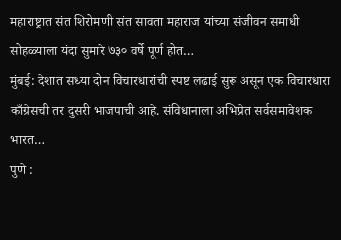महाराष्ट्रात संत शिरोमणी संत सावता महाराज यांच्या संजीवन समाधी सोहळ्याला यंदा सुमारे ७३० वर्षे पूर्ण होत…
मुंबई: देशात सध्या दोन विचारधारांची स्पष्ट लढाई सुरू असून एक विचारधारा काँग्रेसची तर दुसरी भाजपाची आहे. संविधानाला अभिप्रेत सर्वसमावेशक भारत…
पुणे :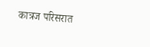कात्रज परिसरात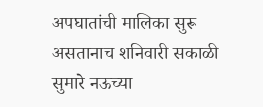अपघातांची मालिका सुरू असतानाच शनिवारी सकाळी सुमारे नऊच्या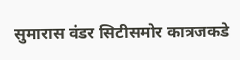सुमारास वंडर सिटीसमोर कात्रजकडे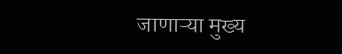जाणाऱ्या मुख्य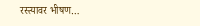रस्त्यावर भीषण…